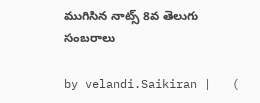ముగిసిన నాట్స్ 8వ తెలుగు సంబ‌రాలు

by velandi.Saikiran |   (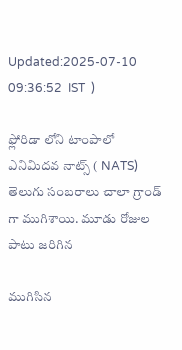Updated:2025-07-10 09:36:52  IST  )

ఫ్లోరిడా లోని టాంపాలో ఎనిమిదవ నాట్స్ ( NATS) తెలుగు సంబరాలు చాలా గ్రాండ్ గా ముగిశాయి. మూడు రోజుల పాటు జరిగిన

ముగిసిన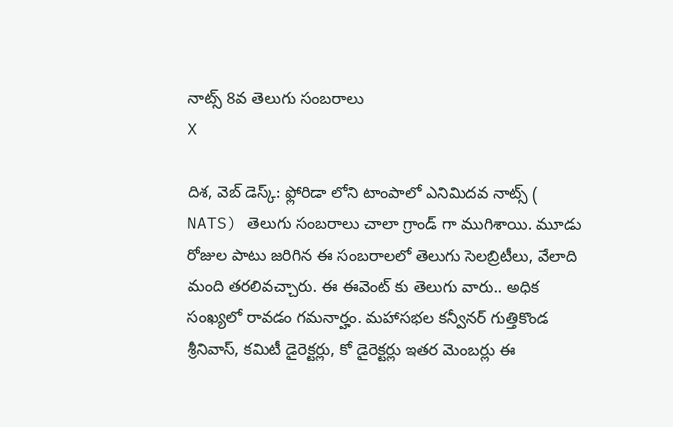నాట్స్ 8వ తెలుగు సంబ‌రాలు
X

దిశ, వెబ్ డెస్క్: ఫ్లోరిడా లోని టాంపాలో ఎనిమిదవ నాట్స్ ( NATS) తెలుగు సంబరాలు చాలా గ్రాండ్ గా ముగిశాయి. మూడు రోజుల పాటు జరిగిన ఈ సంబరాలలో తెలుగు సెలబ్రిటీలు, వేలాది మంది తరలివచ్చారు. ఈ ఈవెంట్ కు తెలుగు వారు.. అధిక సంఖ్యలో రావడం గమనార్హం. మహాసభల కన్వీనర్ గుత్తికొండ శ్రీనివాస్, కమిటీ డైరెక్టర్లు, కో డైరెక్టర్లు ఇతర మెంబర్లు ఈ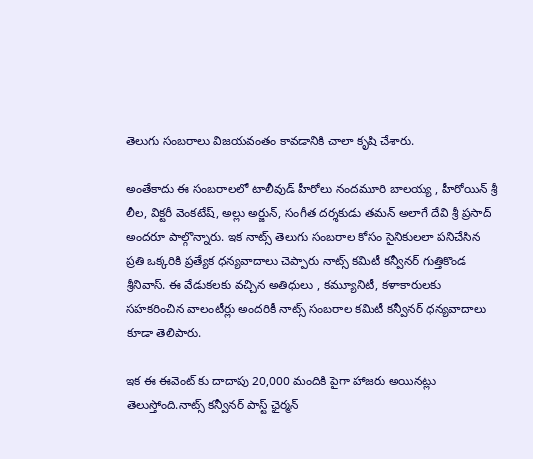తెలుగు సంబరాలు విజయవంతం కావడానికి చాలా కృషి చేశారు.

అంతేకాదు ఈ సంబరాలలో టాలీవుడ్ హీరోలు నందమూరి బాలయ్య , హీరోయిన్ శ్రీ లీల, విక్టరీ వెంకటేష్, అల్లు అర్జున్, సంగీత దర్శకుడు తమన్ అలాగే దేవి శ్రీ ప్రసాద్ అందరూ పాల్గొన్నారు. ఇక నాట్స్ తెలుగు సంబరాల కోసం సైనికులలా పనిచేసిన ప్రతి ఒక్కరికి ప్రత్యేక ధన్యవాదాలు చెప్పారు నాట్స్ కమిటీ కన్వీనర్ గుత్తికొండ శ్రీనివాస్. ఈ వేడుకలకు వచ్చిన అతిధులు , కమ్యూనిటీ, కళాకారులకు సహకరించిన వాలంటీర్లు అందరికీ నాట్స్ సంబరాల కమిటీ కన్వీనర్ ధన్యవాదాలు కూడా తెలిపారు.

ఇక ఈ ఈవెంట్ కు దాదాపు 20,000 మందికి పైగా హాజరు అయినట్లు తెలుస్తోంది.నాట్స్ కన్వీనర్ పాస్ట్ ఛైర్మన్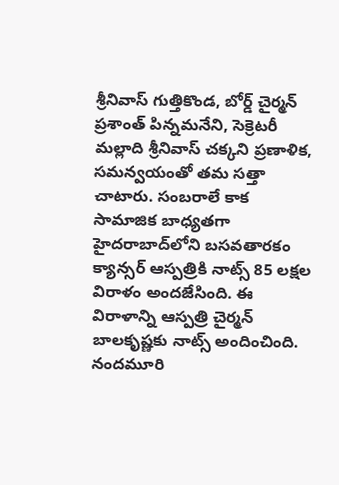శ్రీనివాస్ గుత్తికొండ, బోర్డ్ చైర్మన్ ప్రశాంత్ పిన్నమనేని, సెక్రెటరీ మల్లాది శ్రీనివాస్ చక్కని ప్రణాళిక, సమన్వయంతో తమ సత్తా చాటారు. సంబ‌రాలే కాక సామాజిక బాధ్యతగా హైదరాబాద్‌లోని బసవతారకం క్యాన్సర్‌ ఆస్పత్రికి నాట్స్‌ 85 లక్షల విరాళం అందజేసింది. ఈ విరాళాన్ని ఆస్పత్రి చైర్మన్‌ బాలకృష్ణకు నాట్స్‌ అందించింది. నందమూరి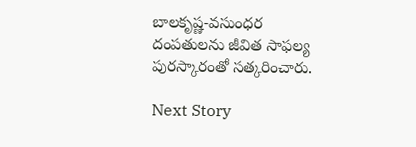బాలకృష్ణ-వసుంధర దంపతులను జీవిత సాఫల్య పురస్కారంతో సత్కరించారు.

Next Story